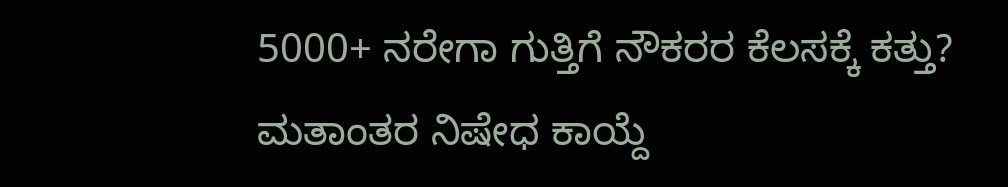5000+ ನರೇಗಾ ಗುತ್ತಿಗೆ ನೌಕರರ ಕೆಲಸಕ್ಕೆ ಕತ್ತು?
ಮತಾಂತರ ನಿಷೇಧ ಕಾಯ್ದೆ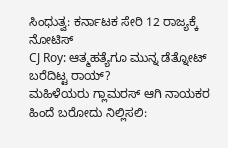ಸಿಂಧುತ್ವ: ಕರ್ನಾಟಕ ಸೇರಿ 12 ರಾಜ್ಯಕ್ಕೆ ನೋಟಿಸ್
CJ Roy: ಆತ್ಮಹತ್ಯೆಗೂ ಮುನ್ನ ಡೆತ್ನೋಟ್ ಬರೆದಿಟ್ಟ ರಾಯ್?
ಮಹಿಳೆಯರು ಗ್ಲಾಮರಸ್ ಆಗಿ ನಾಯಕರ ಹಿಂದೆ ಬರೋದು ನಿಲ್ಲಿಸಲಿ: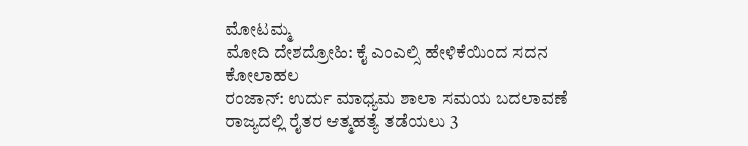ಮೋಟಮ್ಮ
ಮೋದಿ ದೇಶದ್ರೋಹಿ: ಕೈ ಎಂಎಲ್ಸಿ ಹೇಳಿಕೆಯಿಂದ ಸದನ ಕೋಲಾಹಲ
ರಂಜಾನ್: ಉರ್ದು ಮಾಧ್ಯಮ ಶಾಲಾ ಸಮಯ ಬದಲಾವಣೆ
ರಾಜ್ಯದಲ್ಲಿ ರೈತರ ಆತ್ಮಹತ್ಯೆ ತಡೆಯಲು 3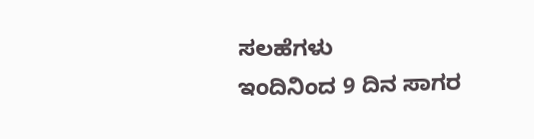ಸಲಹೆಗಳು
ಇಂದಿನಿಂದ 9 ದಿನ ಸಾಗರ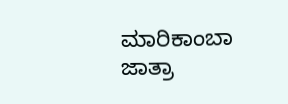ಮಾರಿಕಾಂಬಾ ಜಾತ್ರಾ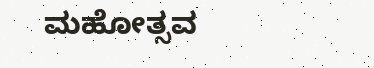ಮಹೋತ್ಸವ